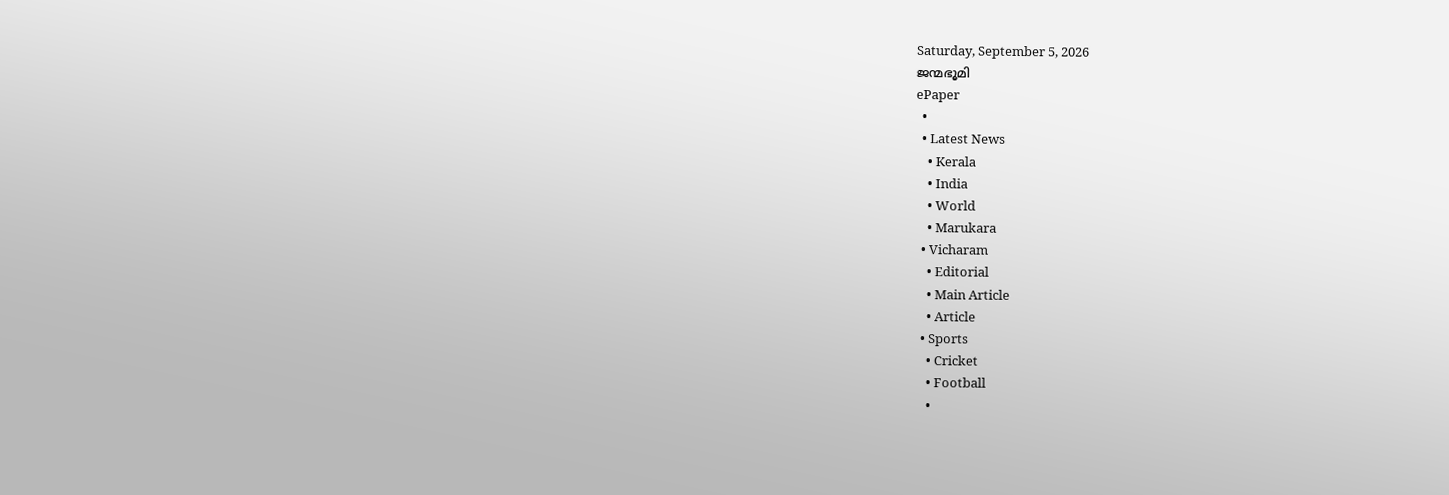Saturday, September 5, 2026
ജന്മഭൂമി
ePaper
  •
  • Latest News
    • Kerala
    • India
    • World
    • Marukara
  • Vicharam
    • Editorial
    • Main Article
    • Article
  • Sports
    • Cricket
    • Football
    •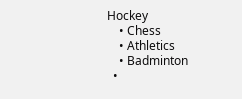Hockey
    • Chess
    • Athletics
    • Badminton
  •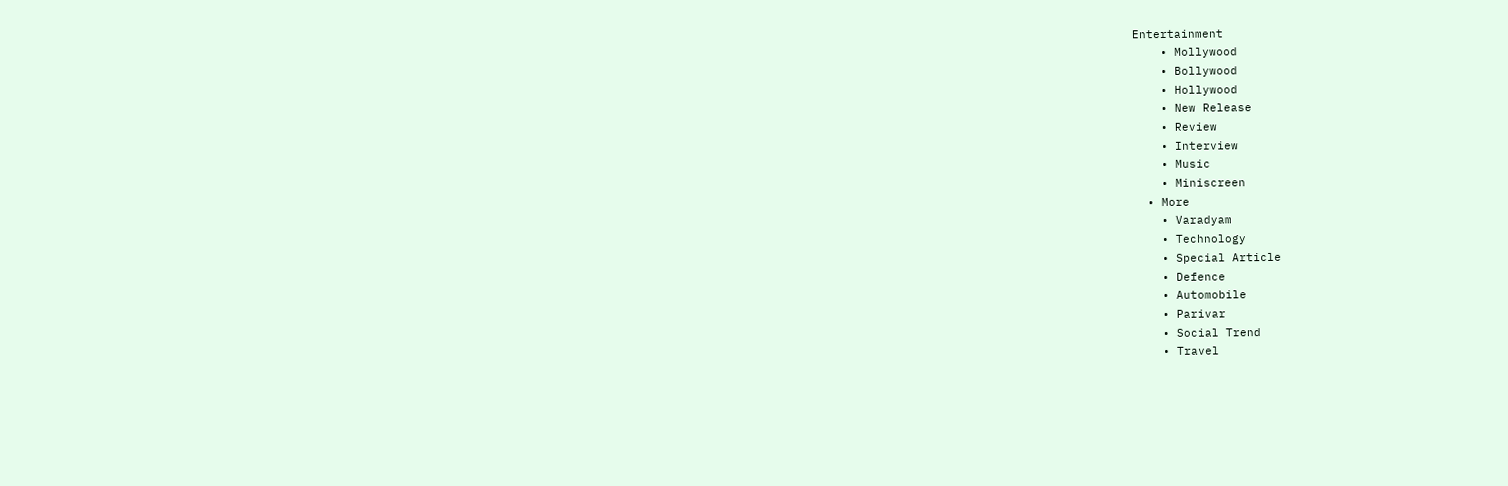Entertainment
    • Mollywood
    • Bollywood
    • Hollywood
    • New Release
    • Review
    • Interview
    • Music
    • Miniscreen
  • More
    • Varadyam
    • Technology
    • Special Article
    • Defence
    • Automobile
    • Parivar
    • Social Trend
    • Travel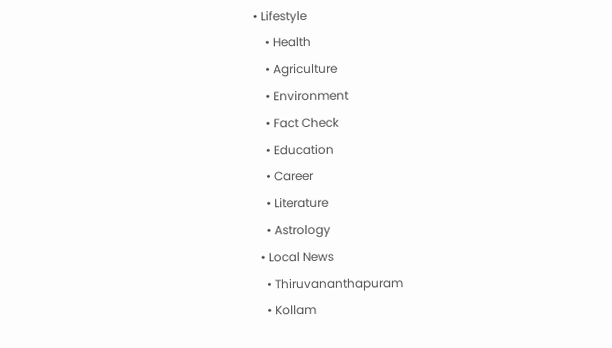• Lifestyle
    • Health
    • Agriculture
    • Environment
    • Fact Check
    • Education
    • Career
    • Literature
    • Astrology
  • Local News
    • Thiruvananthapuram
    • Kollam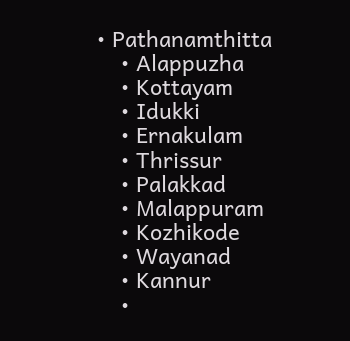• Pathanamthitta
    • Alappuzha
    • Kottayam
    • Idukki
    • Ernakulam
    • Thrissur
    • Palakkad
    • Malappuram
    • Kozhikode
    • Wayanad
    • Kannur
    •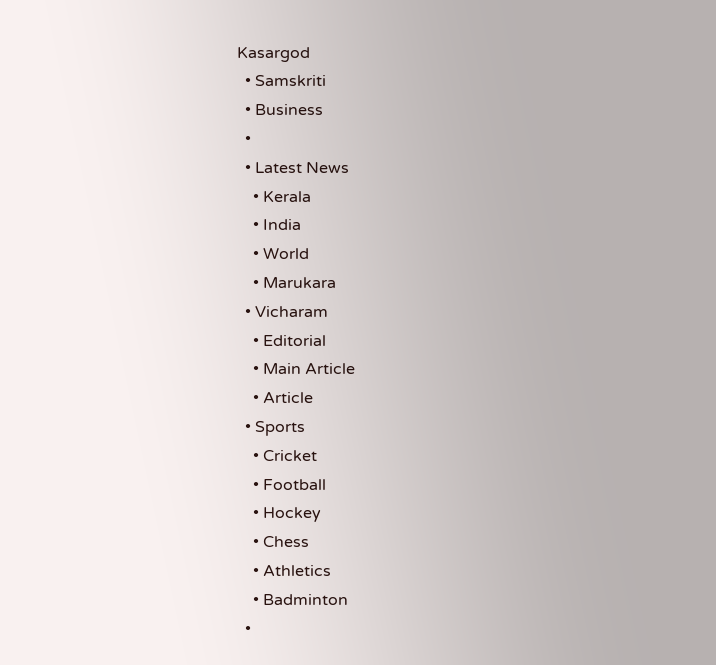Kasargod
  • Samskriti
  • Business
  •
  • Latest News
    • Kerala
    • India
    • World
    • Marukara
  • Vicharam
    • Editorial
    • Main Article
    • Article
  • Sports
    • Cricket
    • Football
    • Hockey
    • Chess
    • Athletics
    • Badminton
  •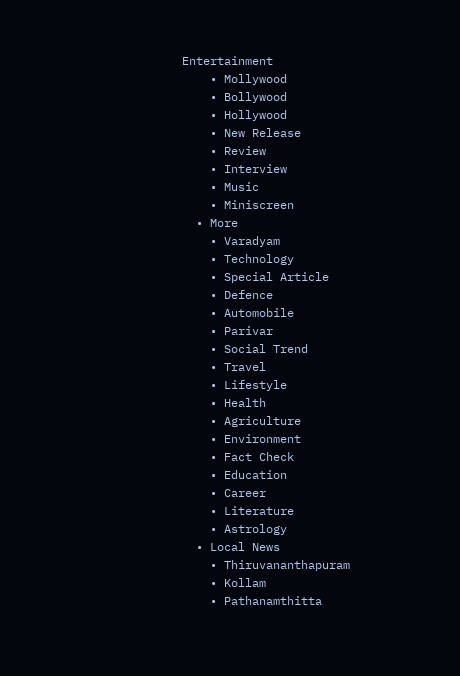Entertainment
    • Mollywood
    • Bollywood
    • Hollywood
    • New Release
    • Review
    • Interview
    • Music
    • Miniscreen
  • More
    • Varadyam
    • Technology
    • Special Article
    • Defence
    • Automobile
    • Parivar
    • Social Trend
    • Travel
    • Lifestyle
    • Health
    • Agriculture
    • Environment
    • Fact Check
    • Education
    • Career
    • Literature
    • Astrology
  • Local News
    • Thiruvananthapuram
    • Kollam
    • Pathanamthitta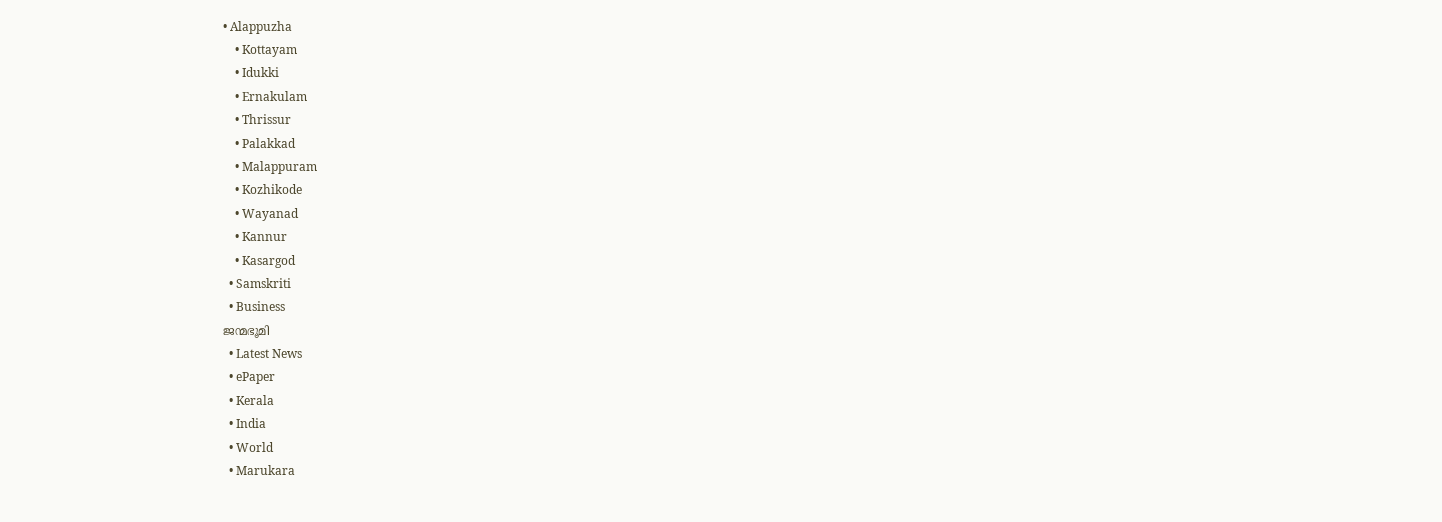• Alappuzha
    • Kottayam
    • Idukki
    • Ernakulam
    • Thrissur
    • Palakkad
    • Malappuram
    • Kozhikode
    • Wayanad
    • Kannur
    • Kasargod
  • Samskriti
  • Business
ജന്മഭൂമി
  • Latest News
  • ePaper
  • Kerala
  • India
  • World
  • Marukara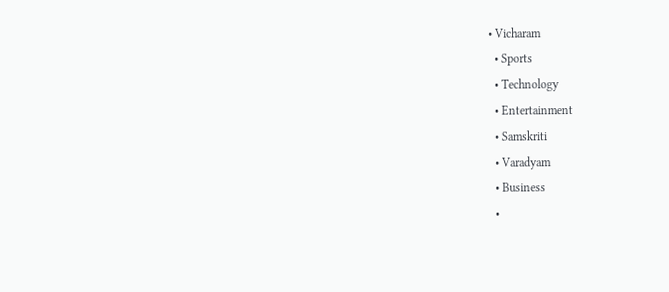• Vicharam
  • Sports
  • Technology
  • Entertainment
  • Samskriti
  • Varadyam
  • Business
  •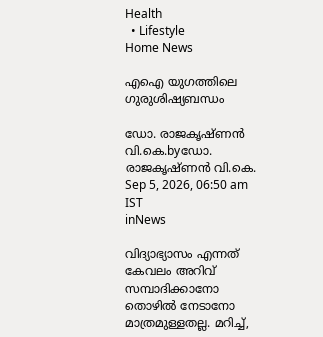Health
  • Lifestyle
Home News

എഐ യുഗത്തിലെ ഗുരുശിഷ്യബന്ധം

ഡോ. രാജകൃഷ്ണന്‍ വി.കെ.byഡോ. രാജകൃഷ്ണന്‍ വി.കെ.
Sep 5, 2026, 06:50 am IST
inNews

വിദ്യാഭ്യാസം എന്നത് കേവലം അറിവ് സമ്പാദിക്കാനോ തൊഴില്‍ നേടാനോ മാത്രമുള്ളതല്ല. മറിച്ച്,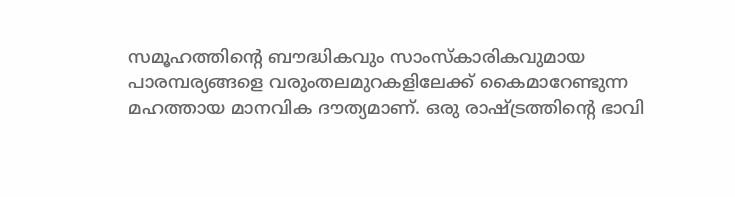സമൂഹത്തിന്റെ ബൗദ്ധികവും സാംസ്‌കാരികവുമായ പാരമ്പര്യങ്ങളെ വരുംതലമുറകളിലേക്ക് കൈമാറേണ്ടുന്ന മഹത്തായ മാനവിക ദൗത്യമാണ്. ഒരു രാഷ്‌ട്രത്തിന്റെ ഭാവി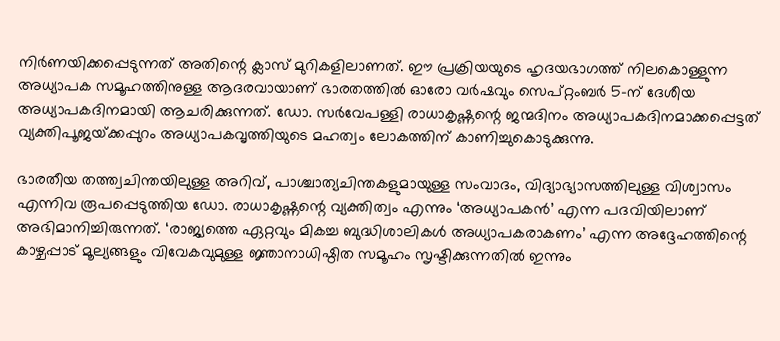നിര്‍ണയിക്കപ്പെടുന്നത് അതിന്റെ ക്ലാസ് മുറികളിലാണത്. ഈ പ്രക്രിയയുടെ ഹൃദയഭാഗത്ത് നിലകൊള്ളുന്ന അധ്യാപക സമൂഹത്തിനുള്ള ആദരവായാണ് ഭാരതത്തില്‍ ഓരോ വര്‍ഷവും സെപ്റ്റംബര്‍ 5-ന് ദേശീയ അധ്യാപകദിനമായി ആചരിക്കുന്നത്. ഡോ. സര്‍വേപള്ളി രാധാകൃഷ്ണന്റെ ജന്മദിനം അധ്യാപകദിനമാക്കപ്പെട്ടത് വ്യക്തിപൂജയ്‌ക്കപ്പുറം അധ്യാപകവൃത്തിയുടെ മഹത്വം ലോകത്തിന് കാണിച്ചുകൊടുക്കുന്നു.

ഭാരതീയ തത്ത്വചിന്തയിലുള്ള അറിവ്, പാശ്ചാത്യചിന്തകളുമായുള്ള സംവാദം, വിദ്യാഭ്യാസത്തിലുള്ള വിശ്വാസം എന്നിവ രൂപപ്പെടുത്തിയ ഡോ. രാധാകൃഷ്ണന്റെ വ്യക്തിത്വം എന്നും ‘അധ്യാപകന്‍’ എന്ന പദവിയിലാണ് അഭിമാനിച്ചിരുന്നത്. ‘രാജ്യത്തെ ഏറ്റവും മികച്ച ബുദ്ധിശാലികള്‍ അധ്യാപകരാകണം’ എന്ന അദ്ദേഹത്തിന്റെ കാഴ്ചപ്പാട് മൂല്യങ്ങളും വിവേകവുമുള്ള ജ്ഞാനാധിഷ്ഠിത സമൂഹം സൃഷ്ടിക്കുന്നതില്‍ ഇന്നും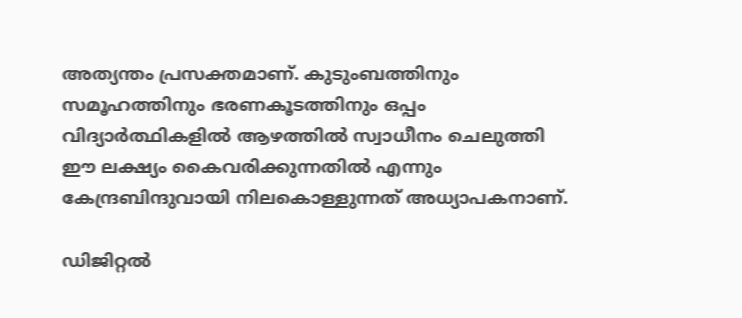അത്യന്തം പ്രസക്തമാണ്. കുടുംബത്തിനും സമൂഹത്തിനും ഭരണകൂടത്തിനും ഒപ്പം വിദ്യാര്‍ത്ഥികളില്‍ ആഴത്തില്‍ സ്വാധീനം ചെലുത്തി ഈ ലക്ഷ്യം കൈവരിക്കുന്നതില്‍ എന്നും കേന്ദ്രബിന്ദുവായി നിലകൊള്ളുന്നത് അധ്യാപകനാണ്.

ഡിജിറ്റല്‍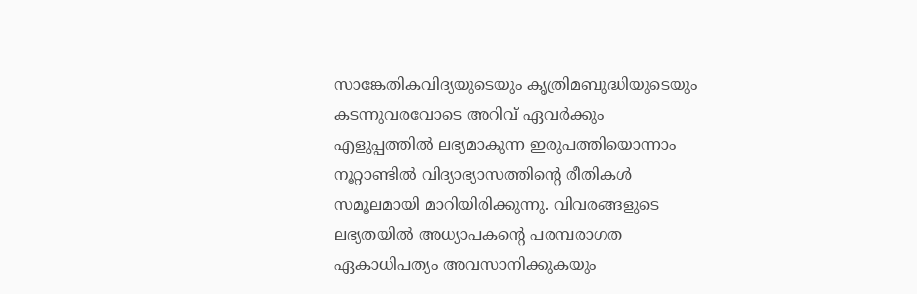സാങ്കേതികവിദ്യയുടെയും കൃത്രിമബുദ്ധിയുടെയും കടന്നുവരവോടെ അറിവ് ഏവര്‍ക്കും എളുപ്പത്തില്‍ ലഭ്യമാകുന്ന ഇരുപത്തിയൊന്നാം നൂറ്റാണ്ടില്‍ വിദ്യാഭ്യാസത്തിന്റെ രീതികള്‍ സമൂലമായി മാറിയിരിക്കുന്നു. വിവരങ്ങളുടെ ലഭ്യതയില്‍ അധ്യാപകന്റെ പരമ്പരാഗത ഏകാധിപത്യം അവസാനിക്കുകയും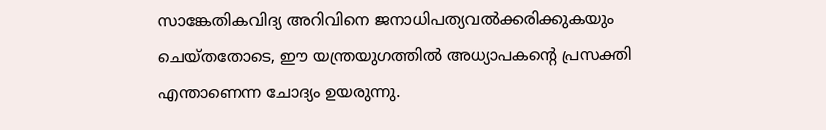സാങ്കേതികവിദ്യ അറിവിനെ ജനാധിപത്യവല്‍ക്കരിക്കുകയും ചെയ്തതോടെ, ഈ യന്ത്രയുഗത്തില്‍ അധ്യാപകന്റെ പ്രസക്തി എന്താണെന്ന ചോദ്യം ഉയരുന്നു.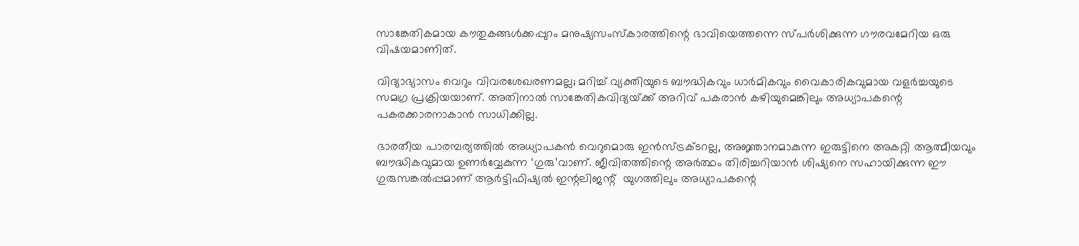സാങ്കേതികമായ കൗതുകങ്ങള്‍ക്കപ്പുറം മനുഷ്യസംസ്‌കാരത്തിന്റെ ഭാവിയെത്തന്നെ സ്പര്‍ശിക്കുന്ന ഗൗരവമേറിയ ഒരു വിഷയമാണിത്.

വിദ്യാഭ്യാസം വെറും വിവരശേഖരണമല്ല; മറിച്ച് വ്യക്തിയുടെ ബൗദ്ധികവും ധാര്‍മികവും വൈകാരികവുമായ വളര്‍ച്ചയുടെ സമഗ്ര പ്രക്രിയയാണ്. അതിനാല്‍ സാങ്കേതികവിദ്യയ്‌ക്ക് അറിവ് പകരാന്‍ കഴിയുമെങ്കിലും അധ്യാപകന്റെ പകരക്കാരനാകാന്‍ സാധിക്കില്ല.

ഭാരതീയ പാരമ്പര്യത്തില്‍ അധ്യാപകന്‍ വെറുമൊരു ഇന്‍സ്ട്രക്ടറല്ല, അജ്ഞാനമാകുന്ന ഇരുട്ടിനെ അകറ്റി ആത്മീയവും ബൗദ്ധികവുമായ ഉണര്‍വ്വേകുന്ന ‘ഗുരു’വാണ്. ജീവിതത്തിന്റെ അര്‍ത്ഥം തിരിച്ചറിയാന്‍ ശിഷ്യനെ സഹായിക്കുന്ന ഈ ഗുരുസങ്കല്‍പ്പമാണ് ആര്‍ട്ടിഫിഷ്യല്‍ ഇന്റലിജന്റ്  യുഗത്തിലും അധ്യാപകന്റെ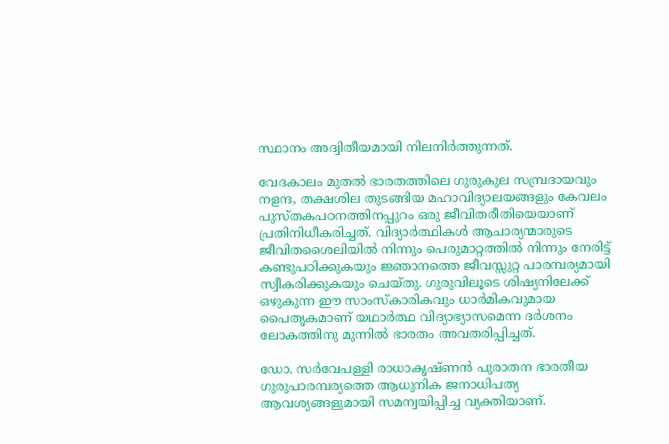സ്ഥാനം അദ്വിതീയമായി നിലനിര്‍ത്തുന്നത്.

വേദകാലം മുതല്‍ ഭാരതത്തിലെ ഗുരുകുല സമ്പ്രദായവും നളന്ദ, തക്ഷശില തുടങ്ങിയ മഹാവിദ്യാലയങ്ങളും കേവലം പുസ്തകപഠനത്തിനപ്പുറം ഒരു ജീവിതരീതിയെയാണ് പ്രതിനിധീകരിച്ചത്. വിദ്യാര്‍ത്ഥികള്‍ ആചാര്യന്മാരുടെ ജീവിതശൈലിയില്‍ നിന്നും പെരുമാറ്റത്തില്‍ നിന്നും നേരിട്ട് കണ്ടുപഠിക്കുകയും ജ്ഞാനത്തെ ജീവസ്സുറ്റ പാരമ്പര്യമായി സ്വീകരിക്കുകയും ചെയ്തു. ഗുരുവിലൂടെ ശിഷ്യനിലേക്ക് ഒഴുകുന്ന ഈ സാംസ്‌കാരികവും ധാര്‍മികവുമായ പൈതൃകമാണ് യഥാര്‍ത്ഥ വിദ്യാഭ്യാസമെന്ന ദര്‍ശനം ലോകത്തിനു മുന്നില്‍ ഭാരതം അവതരിപ്പിച്ചത്.

ഡോ. സര്‍വേപള്ളി രാധാകൃഷ്ണന്‍ പുരാതന ഭാരതീയ ഗുരുപാരമ്പര്യത്തെ ആധുനിക ജനാധിപത്യ ആവശ്യങ്ങളുമായി സമന്വയിപ്പിച്ച വ്യക്തിയാണ്.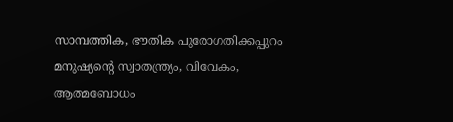സാമ്പത്തിക, ഭൗതിക പുരോഗതിക്കപ്പുറം മനുഷ്യന്റെ സ്വാതന്ത്ര്യം, വിവേകം, ആത്മബോധം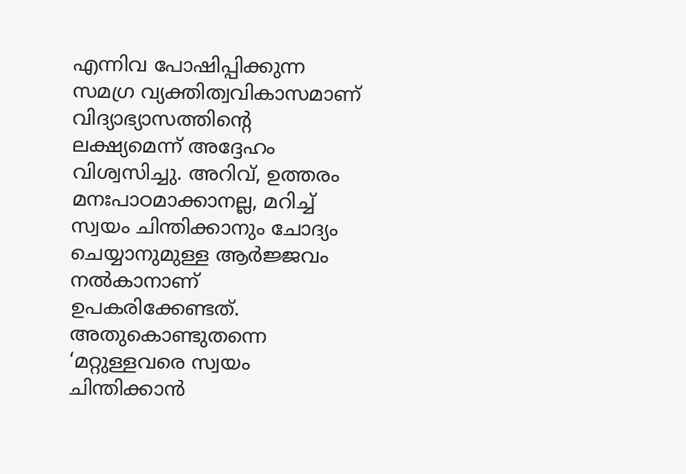എന്നിവ പോഷിപ്പിക്കുന്ന സമഗ്ര വ്യക്തിത്വവികാസമാണ് വിദ്യാഭ്യാസത്തിന്റെ ലക്ഷ്യമെന്ന് അദ്ദേഹം വിശ്വസിച്ചു. അറിവ്, ഉത്തരം മനഃപാഠമാക്കാനല്ല, മറിച്ച് സ്വയം ചിന്തിക്കാനും ചോദ്യം ചെയ്യാനുമുള്ള ആര്‍ജ്ജവം നല്‍കാനാണ് ഉപകരിക്കേണ്ടത്. അതുകൊണ്ടുതന്നെ ‘മറ്റുള്ളവരെ സ്വയം ചിന്തിക്കാന്‍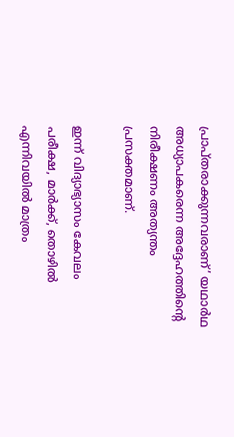പ്രാപ്തരാക്കുന്നവരാണ്’ യഥാര്‍ഥ അധ്യാപകരെന്ന അദ്ദേഹത്തിന്റെ നിരീക്ഷണം അത്യന്തം പ്രസക്തമാണ്.

ഇന്ന് വിദ്യാഭ്യാസം കേവലം പരീക്ഷ, മാര്‍ക്ക്, തൊഴില്‍ എന്നിവയില്‍ മാത്രം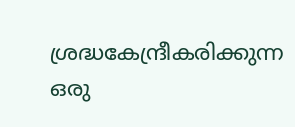ശ്രദ്ധകേന്ദ്രീകരിക്കുന്ന ഒരു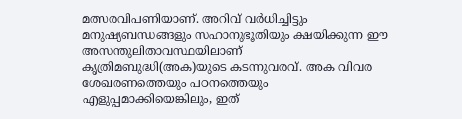മത്സരവിപണിയാണ്. അറിവ് വര്‍ധിച്ചിട്ടും മനുഷ്യബന്ധങ്ങളും സഹാനുഭൂതിയും ക്ഷയിക്കുന്ന ഈ അസന്തുലിതാവസ്ഥയിലാണ് കൃത്രിമബുദ്ധി(അക)യുടെ കടന്നുവരവ്. അക വിവര ശേഖരണത്തെയും പഠനത്തെയും എളുപ്പമാക്കിയെങ്കിലും, ഇത്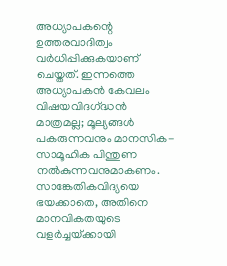അധ്യാപകന്റെ ഉത്തരവാദിത്വം വര്‍ധിപ്പിക്കുകയാണ് ചെയ്തത്. ഇന്നത്തെ അധ്യാപകന്‍ കേവലം വിഷയവിദഗ്‌ദ്ധന്‍ മാത്രമല്ല; മൂല്യങ്ങള്‍ പകരുന്നവനും മാനസിക-സാമൂഹിക പിന്തുണ നല്‍കുന്നവനുമാകണം. സാങ്കേതികവിദ്യയെ ഭയക്കാതെ, അതിനെ മാനവികതയുടെ വളര്‍ച്ചയ്‌ക്കായി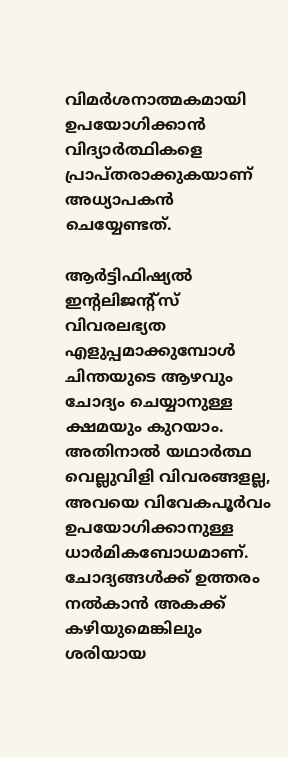വിമര്‍ശനാത്മകമായി ഉപയോഗിക്കാന്‍ വിദ്യാര്‍ത്ഥികളെ പ്രാപ്തരാക്കുകയാണ് അധ്യാപകന്‍ ചെയ്യേണ്ടത്.

ആര്‍ട്ടിഫിഷ്യല്‍ ഇന്റലിജന്റ്‌സ് വിവരലഭ്യത  എളുപ്പമാക്കുമ്പോള്‍ ചിന്തയുടെ ആഴവും ചോദ്യം ചെയ്യാനുള്ള ക്ഷമയും കുറയാം. അതിനാല്‍ യഥാര്‍ത്ഥ വെല്ലുവിളി വിവരങ്ങളല്ല, അവയെ വിവേകപൂര്‍വം ഉപയോഗിക്കാനുള്ള ധാര്‍മികബോധമാണ്. ചോദ്യങ്ങള്‍ക്ക് ഉത്തരം നല്‍കാന്‍ അകക്ക് കഴിയുമെങ്കിലും ശരിയായ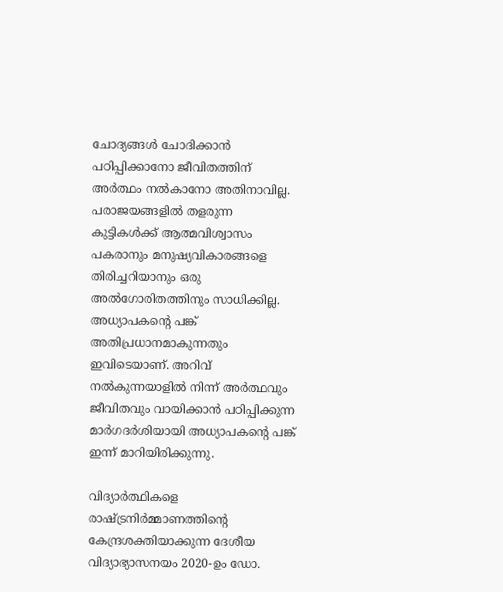ചോദ്യങ്ങള്‍ ചോദിക്കാന്‍ പഠിപ്പിക്കാനോ ജീവിതത്തിന് അര്‍ത്ഥം നല്‍കാനോ അതിനാവില്ല. പരാജയങ്ങളില്‍ തളരുന്ന കുട്ടികള്‍ക്ക് ആത്മവിശ്വാസം പകരാനും മനുഷ്യവികാരങ്ങളെ തിരിച്ചറിയാനും ഒരു അല്‍ഗോരിതത്തിനും സാധിക്കില്ല. അധ്യാപകന്റെ പങ്ക് അതിപ്രധാനമാകുന്നതും ഇവിടെയാണ്. അറിവ് നല്‍കുന്നയാളില്‍ നിന്ന് അര്‍ത്ഥവും ജീവിതവും വായിക്കാന്‍ പഠിപ്പിക്കുന്ന മാര്‍ഗദര്‍ശിയായി അധ്യാപകന്റെ പങ്ക് ഇന്ന് മാറിയിരിക്കുന്നു.

വിദ്യാര്‍ത്ഥികളെ രാഷ്‌ട്രനിര്‍മ്മാണത്തിന്റെ കേന്ദ്രശക്തിയാക്കുന്ന ദേശീയ വിദ്യാഭ്യാസനയം 2020-ഉം ഡോ.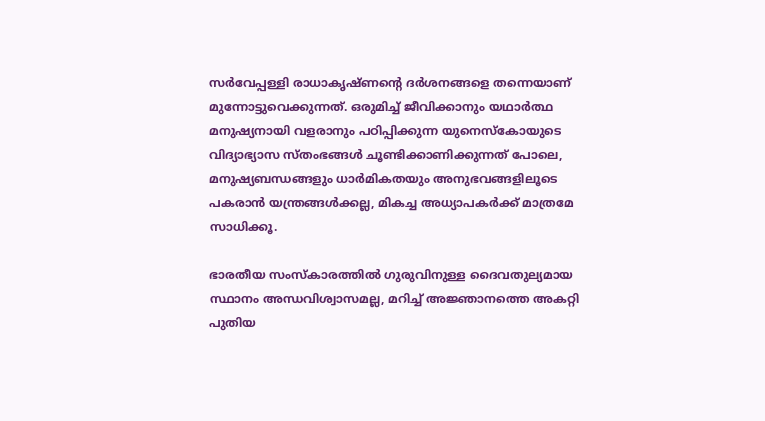സര്‍വേപ്പള്ളി രാധാകൃഷ്ണന്റെ ദര്‍ശനങ്ങളെ തന്നെയാണ് മുന്നോട്ടുവെക്കുന്നത്. ഒരുമിച്ച് ജീവിക്കാനും യഥാര്‍ത്ഥ മനുഷ്യനായി വളരാനും പഠിപ്പിക്കുന്ന യുനെസ്‌കോയുടെ വിദ്യാഭ്യാസ സ്തംഭങ്ങള്‍ ചൂണ്ടിക്കാണിക്കുന്നത് പോലെ, മനുഷ്യബന്ധങ്ങളും ധാര്‍മികതയും അനുഭവങ്ങളിലൂടെ പകരാന്‍ യന്ത്രങ്ങള്‍ക്കല്ല, മികച്ച അധ്യാപകര്‍ക്ക് മാത്രമേ സാധിക്കൂ.

ഭാരതീയ സംസ്‌കാരത്തില്‍ ഗുരുവിനുള്ള ദൈവതുല്യമായ സ്ഥാനം അന്ധവിശ്വാസമല്ല, മറിച്ച് അജ്ഞാനത്തെ അകറ്റി പുതിയ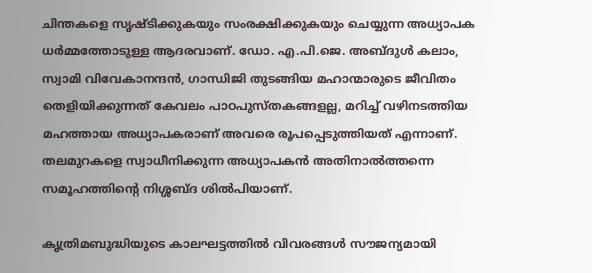ചിന്തകളെ സൃഷ്ടിക്കുകയും സംരക്ഷിക്കുകയും ചെയ്യുന്ന അധ്യാപക ധര്‍മ്മത്തോടുള്ള ആദരവാണ്. ഡോ. എ.പി.ജെ. അബ്ദുള്‍ കലാം, സ്വാമി വിവേകാനന്ദന്‍, ഗാന്ധിജി തുടങ്ങിയ മഹാന്മാരുടെ ജീവിതം തെളിയിക്കുന്നത് കേവലം പാഠപുസ്തകങ്ങളല്ല, മറിച്ച് വഴിനടത്തിയ മഹത്തായ അധ്യാപകരാണ് അവരെ രൂപപ്പെടുത്തിയത് എന്നാണ്. തലമുറകളെ സ്വാധീനിക്കുന്ന അധ്യാപകന്‍ അതിനാല്‍ത്തന്നെ സമൂഹത്തിന്റെ നിശ്ശബ്ദ ശില്‍പിയാണ്.

കൃത്രിമബുദ്ധിയുടെ കാലഘട്ടത്തില്‍ വിവരങ്ങള്‍ സൗജന്യമായി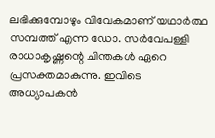ലഭിക്കുമ്പോഴും വിവേകമാണ് യഥാര്‍ത്ഥ സമ്പത്ത് എന്ന ഡോ. സര്‍വേപള്ളി രാധാകൃഷ്ണന്റെ ചിന്തകള്‍ ഏറെ പ്രസക്തമാകുന്നു. ഇവിടെ അധ്യാപകന്‍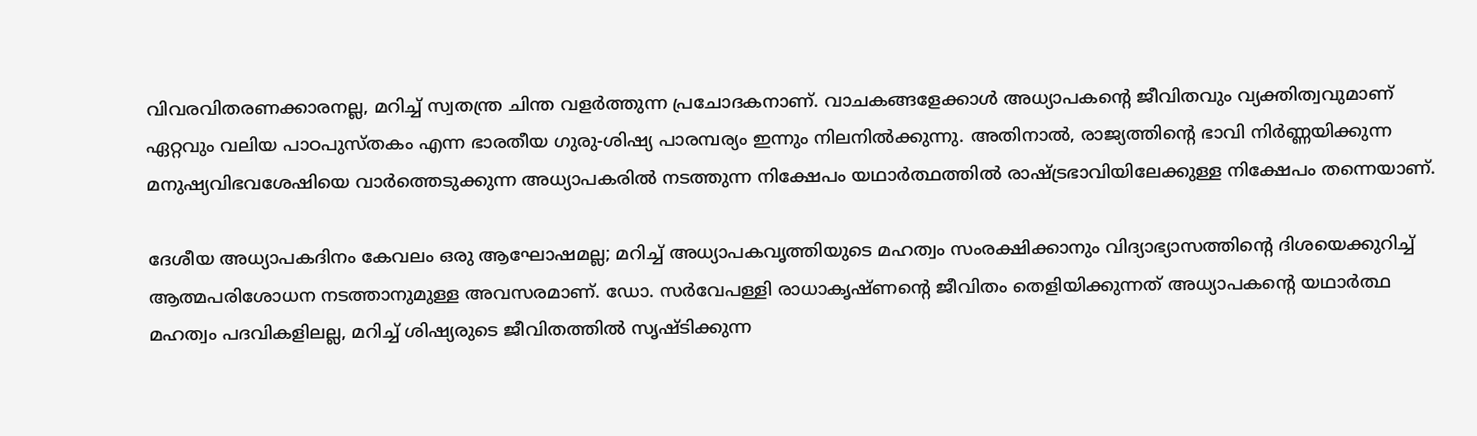വിവരവിതരണക്കാരനല്ല, മറിച്ച് സ്വതന്ത്ര ചിന്ത വളര്‍ത്തുന്ന പ്രചോദകനാണ്. വാചകങ്ങളേക്കാള്‍ അധ്യാപകന്റെ ജീവിതവും വ്യക്തിത്വവുമാണ് ഏറ്റവും വലിയ പാഠപുസ്തകം എന്ന ഭാരതീയ ഗുരു-ശിഷ്യ പാരമ്പര്യം ഇന്നും നിലനില്‍ക്കുന്നു. അതിനാല്‍, രാജ്യത്തിന്റെ ഭാവി നിര്‍ണ്ണയിക്കുന്ന മനുഷ്യവിഭവശേഷിയെ വാര്‍ത്തെടുക്കുന്ന അധ്യാപകരില്‍ നടത്തുന്ന നിക്ഷേപം യഥാര്‍ത്ഥത്തില്‍ രാഷ്‌ട്രഭാവിയിലേക്കുള്ള നിക്ഷേപം തന്നെയാണ്.

ദേശീയ അധ്യാപകദിനം കേവലം ഒരു ആഘോഷമല്ല; മറിച്ച് അധ്യാപകവൃത്തിയുടെ മഹത്വം സംരക്ഷിക്കാനും വിദ്യാഭ്യാസത്തിന്റെ ദിശയെക്കുറിച്ച് ആത്മപരിശോധന നടത്താനുമുള്ള അവസരമാണ്. ഡോ. സര്‍വേപള്ളി രാധാകൃഷ്ണന്റെ ജീവിതം തെളിയിക്കുന്നത് അധ്യാപകന്റെ യഥാര്‍ത്ഥ മഹത്വം പദവികളിലല്ല, മറിച്ച് ശിഷ്യരുടെ ജീവിതത്തില്‍ സൃഷ്ടിക്കുന്ന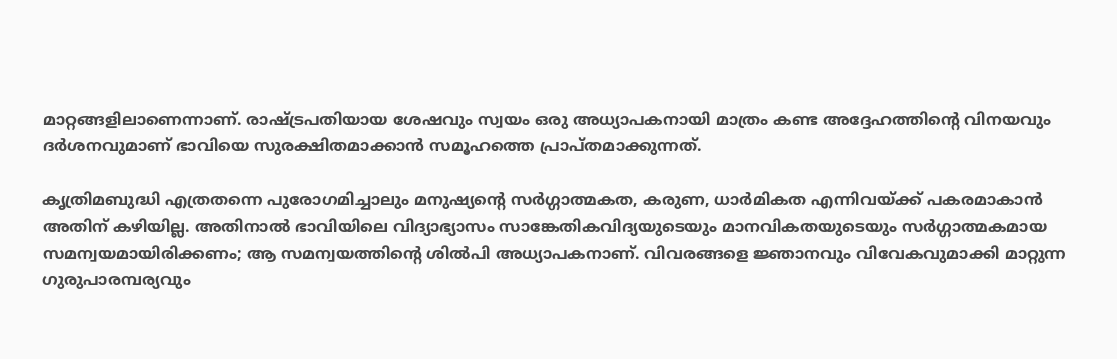മാറ്റങ്ങളിലാണെന്നാണ്. രാഷ്‌ട്രപതിയായ ശേഷവും സ്വയം ഒരു അധ്യാപകനായി മാത്രം കണ്ട അദ്ദേഹത്തിന്റെ വിനയവും ദര്‍ശനവുമാണ് ഭാവിയെ സുരക്ഷിതമാക്കാന്‍ സമൂഹത്തെ പ്രാപ്തമാക്കുന്നത്.

കൃത്രിമബുദ്ധി എത്രതന്നെ പുരോഗമിച്ചാലും മനുഷ്യന്റെ സര്‍ഗ്ഗാത്മകത, കരുണ, ധാര്‍മികത എന്നിവയ്‌ക്ക് പകരമാകാന്‍ അതിന് കഴിയില്ല. അതിനാല്‍ ഭാവിയിലെ വിദ്യാഭ്യാസം സാങ്കേതികവിദ്യയുടെയും മാനവികതയുടെയും സര്‍ഗ്ഗാത്മകമായ സമന്വയമായിരിക്കണം; ആ സമന്വയത്തിന്റെ ശില്‍പി അധ്യാപകനാണ്. വിവരങ്ങളെ ജ്ഞാനവും വിവേകവുമാക്കി മാറ്റുന്ന ഗുരുപാരമ്പര്യവും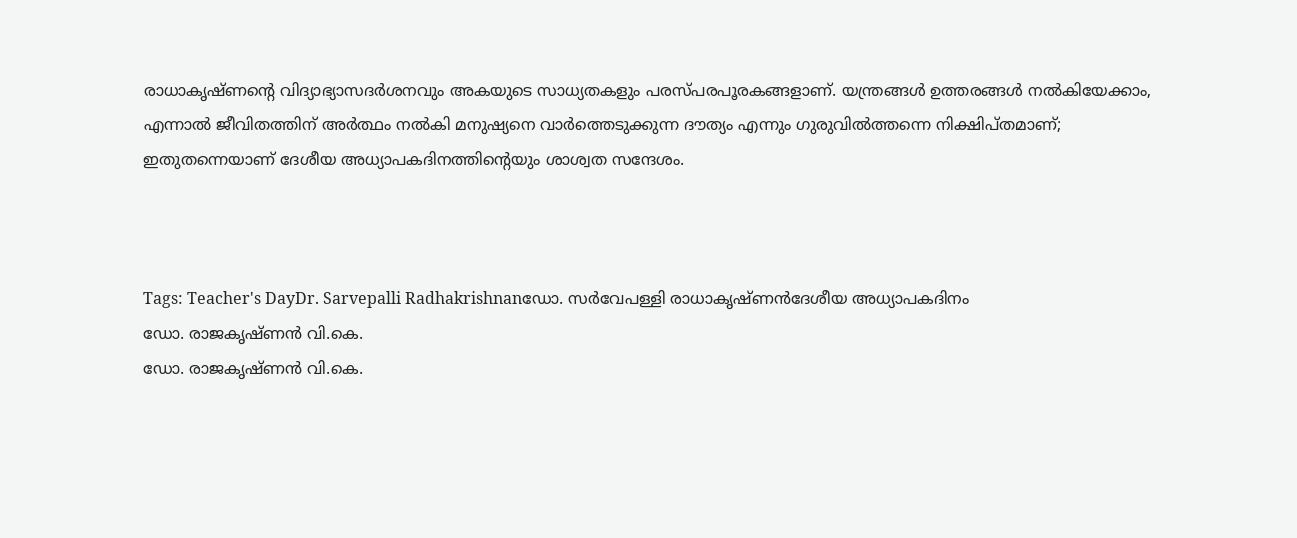രാധാകൃഷ്ണന്റെ വിദ്യാഭ്യാസദര്‍ശനവും അകയുടെ സാധ്യതകളും പരസ്പരപൂരകങ്ങളാണ്. യന്ത്രങ്ങള്‍ ഉത്തരങ്ങള്‍ നല്‍കിയേക്കാം, എന്നാല്‍ ജീവിതത്തിന് അര്‍ത്ഥം നല്‍കി മനുഷ്യനെ വാര്‍ത്തെടുക്കുന്ന ദൗത്യം എന്നും ഗുരുവില്‍ത്തന്നെ നിക്ഷിപ്തമാണ്; ഇതുതന്നെയാണ് ദേശീയ അധ്യാപകദിനത്തിന്റെയും ശാശ്വത സന്ദേശം.



Tags: Teacher's DayDr. Sarvepalli Radhakrishnanഡോ. സര്‍വേപള്ളി രാധാകൃഷ്ണന്‍ദേശീയ അധ്യാപകദിനം
ഡോ. രാജകൃഷ്ണന്‍ വി.കെ.
ഡോ. രാജകൃഷ്ണന്‍ വി.കെ.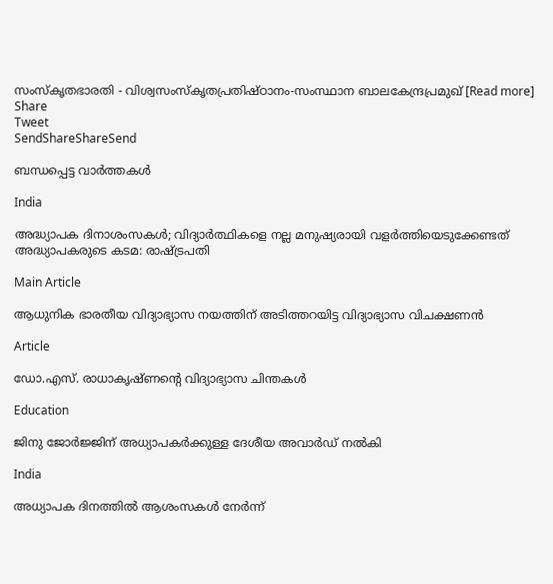സംസ്‌കൃതഭാരതി - വിശ്വസംസ്‌കൃതപ്രതിഷ്ഠാനം-സംസ്ഥാന ബാലകേന്ദ്രപ്രമുഖ് [Read more]
Share
Tweet
SendShareShareSend

ബന്ധപ്പെട്ട വാര്‍ത്തകള്‍

India

അദ്ധ്യാപക ദിനാശംസകള്‍; വിദ്യാര്‍ത്ഥികളെ നല്ല മനുഷ്യരായി വളര്‍ത്തിയെടുക്കേണ്ടത് അദ്ധ്യാപകരുടെ കടമ: രാഷ്‌ട്രപതി

Main Article

ആധുനിക ഭാരതീയ വിദ്യാഭ്യാസ നയത്തിന് അടിത്തറയിട്ട വിദ്യാഭ്യാസ വിചക്ഷണന്‍

Article

ഡോ.എസ്. രാധാകൃഷ്ണന്റെ വിദ്യാഭ്യാസ ചിന്തകള്‍

Education

ജിനു ജോർജ്ജിന് അധ്യാപകർക്കുള്ള ദേശീയ അവാർഡ് നൽകി

India

അധ്യാപക ദിനത്തിൽ ആശംസകൾ നേർന്ന്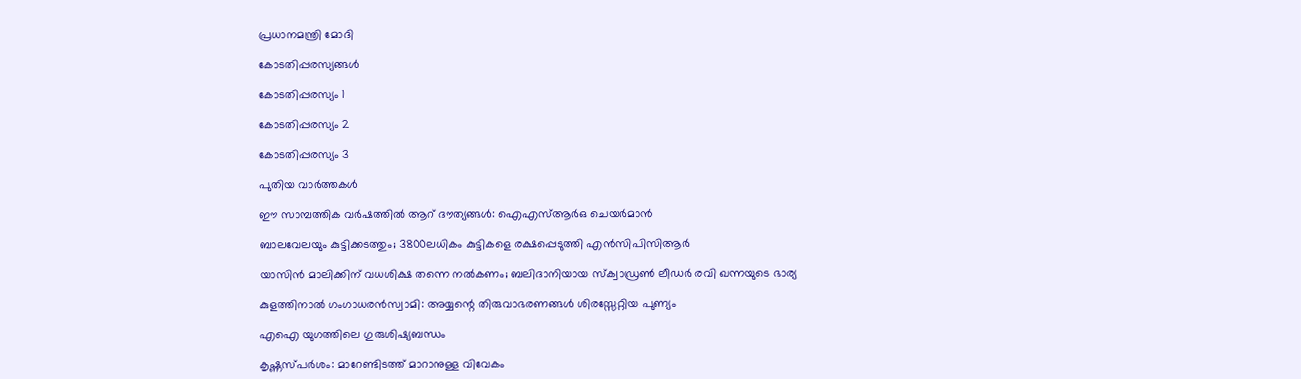പ്രധാനമന്ത്രി മോദി

കോടതിപ്പരസ്യങ്ങള്‍

കോടതിപ്പരസ്യം 1

കോടതിപ്പരസ്യം 2

കോടതിപ്പരസ്യം 3

പുതിയ വാര്‍ത്തകള്‍

ഈ സാമ്പത്തിക വര്‍ഷത്തില്‍ ആറ് ദൗത്യങ്ങള്‍: ഐഎസ്ആര്‍ഒ ചെയര്‍മാന്‍

ബാലവേലയും കുട്ടിക്കടത്തും; 3800ലധികം കുട്ടികളെ രക്ഷപ്പെടുത്തി എന്‍സിപിസിആര്‍

യാസിന്‍ മാലിക്കിന് വധശിക്ഷ തന്നെ നല്‍കണം; ബലിദാനിയായ സ്‌ക്വാഡ്രണ്‍ ലീഡര്‍ രവി ഖന്നയുടെ ഭാര്യ

കുളത്തിനാല്‍ ഗംഗാധരന്‍സ്വാമി: അയ്യന്റെ തിരുവാഭരണങ്ങള്‍ ശിരസ്സേറ്റിയ പുണ്യം

എഐ യുഗത്തിലെ ഗുരുശിഷ്യബന്ധം

കൃഷ്ണസ്പര്‍ശം: മാറേണ്ടിടത്ത് മാറാനുള്ള വിവേകം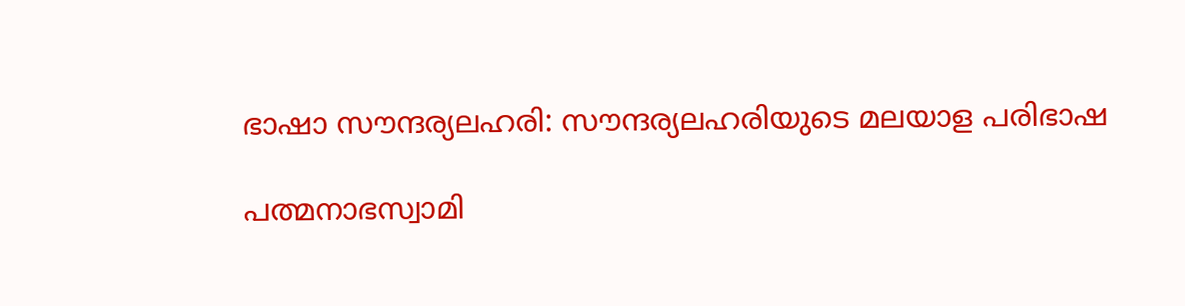ഭാഷാ സൗന്ദര്യലഹരി: സൗന്ദര്യലഹരിയുടെ മലയാള പരിഭാഷ

പത്മനാഭസ്വാമി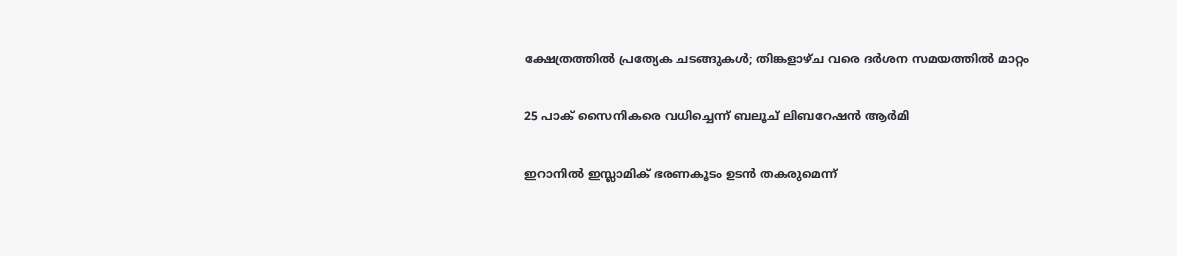ക്ഷേത്രത്തില്‍ പ്രത്യേക ചടങ്ങുകള്‍; തിങ്കളാഴ്ച വരെ ദര്‍ശന സമയത്തില്‍ മാറ്റം

25 പാക് സൈനികരെ വധിച്ചെന്ന് ബലൂച് ലിബറേഷന്‍ ആര്‍മി

ഇറാനില്‍ ഇസ്ലാമിക് ഭരണകൂടം ഉടന്‍ തകരുമെന്ന്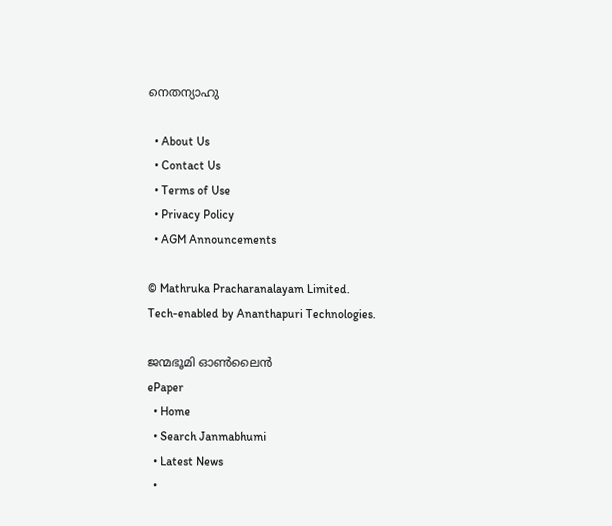നെതന്യാഹു

  • About Us
  • Contact Us
  • Terms of Use
  • Privacy Policy
  • AGM Announcements

© Mathruka Pracharanalayam Limited.
Tech-enabled by Ananthapuri Technologies.

ജന്മഭൂമി ഓണ്‍ലൈന്‍
ePaper
  • Home
  • Search Janmabhumi
  • Latest News
  •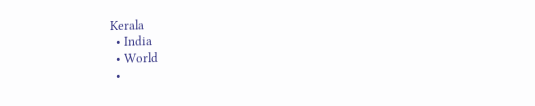Kerala
  • India
  • World
  •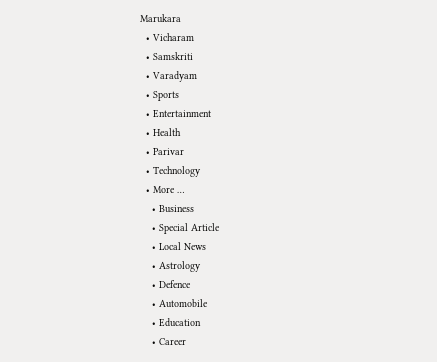Marukara
  • Vicharam
  • Samskriti
  • Varadyam
  • Sports
  • Entertainment
  • Health
  • Parivar
  • Technology
  • More …
    • Business
    • Special Article
    • Local News
    • Astrology
    • Defence
    • Automobile
    • Education
    • Career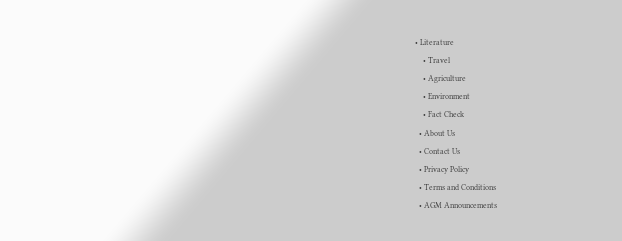• Literature
    • Travel
    • Agriculture
    • Environment
    • Fact Check
  • About Us
  • Contact Us
  • Privacy Policy
  • Terms and Conditions
  • AGM Announcements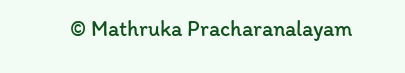© Mathruka Pracharanalayam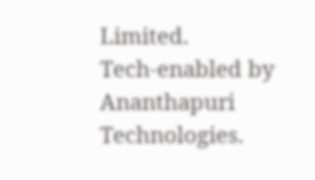Limited.
Tech-enabled by Ananthapuri Technologies.